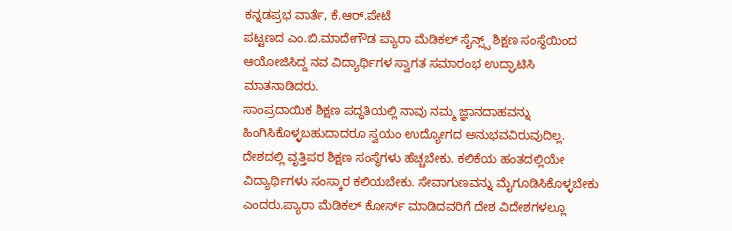ಕನ್ನಡಪ್ರಭ ವಾರ್ತೆ, ಕೆ.ಆರ್.ಪೇಟೆ
ಪಟ್ಟಣದ ಎಂ.ಬಿ.ಮಾದೇಗೌಡ ಪ್ಯಾರಾ ಮೆಡಿಕಲ್ ಸೈನ್ಸ್ಸ್ ಶಿಕ್ಷಣ ಸಂಸ್ಥೆಯಿಂದ ಆಯೋಜಿಸಿದ್ದ ನವ ವಿದ್ಯಾರ್ಥಿಗಳ ಸ್ವಾಗತ ಸಮಾರಂಭ ಉದ್ಘಾಟಿಸಿ ಮಾತನಾಡಿದರು.
ಸಾಂಪ್ರದಾಯಿಕ ಶಿಕ್ಷಣ ಪದ್ಧತಿಯಲ್ಲಿ ನಾವು ನಮ್ಮ ಜ್ಞಾನದಾಹವನ್ನು ಹಿಂಗಿಸಿಕೊಳ್ಳಬಹುದಾದರೂ ಸ್ವಯಂ ಉದ್ಯೋಗದ ಅನುಭವವಿರುವುದಿಲ್ಲ. ದೇಶದಲ್ಲಿ ವೃತ್ತಿಪರ ಶಿಕ್ಷಣ ಸಂಸ್ಥೆಗಳು ಹೆಚ್ಚಬೇಕು. ಕಲಿಕೆಯ ಹಂತದಲ್ಲಿಯೇ ವಿದ್ಯಾರ್ಥಿಗಳು ಸಂಸ್ಕಾರ ಕಲಿಯಬೇಕು. ಸೇವಾಗುಣವನ್ನು ಮೈಗೂಡಿಸಿಕೊಳ್ಳಬೇಕು ಎಂದರು.ಪ್ಯಾರಾ ಮೆಡಿಕಲ್ ಕೋರ್ಸ್ ಮಾಡಿದವರಿಗೆ ದೇಶ ವಿದೇಶಗಳಲ್ಲೂ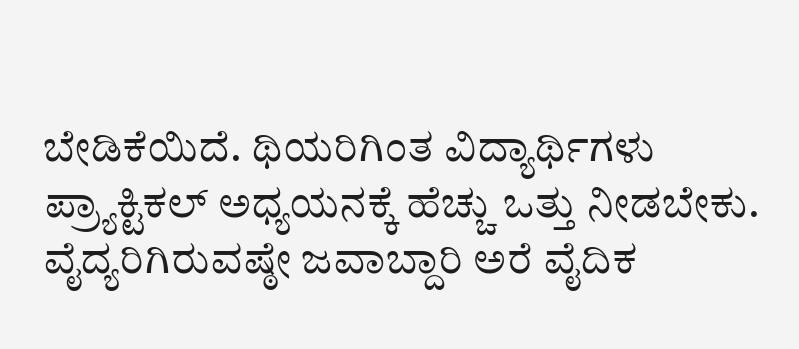ಬೇಡಿಕೆಯಿದೆ. ಥಿಯರಿಗಿಂತ ವಿದ್ಯಾರ್ಥಿಗಳು ಪ್ರ್ಯಾಕ್ಟಿಕಲ್ ಅಧ್ಯಯನಕ್ಕೆ ಹೆಚ್ಚು ಒತ್ತು ನೀಡಬೇಕು. ವೈದ್ಯರಿಗಿರುವಷ್ಠೇ ಜವಾಬ್ದಾರಿ ಅರೆ ವೈದಿಕ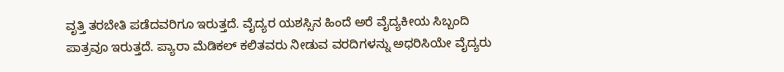ವೃತ್ತಿ ತರಬೇತಿ ಪಡೆದವರಿಗೂ ಇರುತ್ತದೆ. ವೈದ್ಯರ ಯಶಸ್ಸಿನ ಹಿಂದೆ ಅರೆ ವೈದ್ಯಕೀಯ ಸಿಬ್ಬಂದಿ ಪಾತ್ರವೂ ಇರುತ್ತದೆ. ಪ್ಯಾರಾ ಮೆಡಿಕಲ್ ಕಲಿತವರು ನೀಡುವ ವರದಿಗಳನ್ನು ಅಧರಿಸಿಯೇ ವೈದ್ಯರು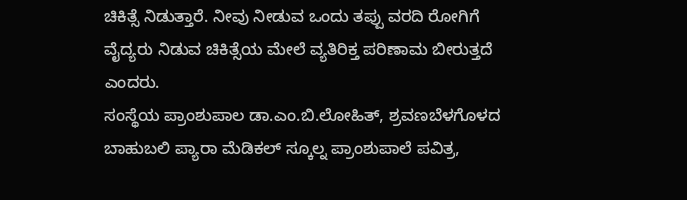ಚಿಕಿತ್ಸೆ ನಿಡುತ್ತಾರೆ. ನೀವು ನೀಡುವ ಒಂದು ತಪ್ಪು ವರದಿ ರೋಗಿಗೆ ವೈದ್ಯರು ನಿಡುವ ಚಿಕಿತ್ಸೆಯ ಮೇಲೆ ವ್ಯತಿರಿಕ್ತ ಪರಿಣಾಮ ಬೀರುತ್ತದೆ ಎಂದರು.
ಸಂಸ್ಥೆಯ ಪ್ರಾಂಶುಪಾಲ ಡಾ.ಎಂ.ಬಿ.ಲೋಹಿತ್, ಶ್ರವಣಬೆಳಗೊಳದ ಬಾಹುಬಲಿ ಪ್ಯಾರಾ ಮೆಡಿಕಲ್ ಸ್ಕೂಲ್ನ ಪ್ರಾಂಶುಪಾಲೆ ಪವಿತ್ರ,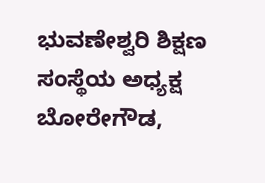ಭುವಣೇಶ್ವರಿ ಶಿಕ್ಷಣ ಸಂಸ್ಥೆಯ ಅಧ್ಯಕ್ಷ ಬೋರೇಗೌಡ,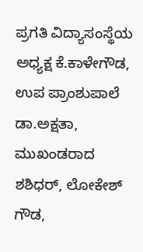ಪ್ರಗತಿ ವಿದ್ಯಾಸಂಸ್ಥೆಯ ಅಧ್ಯಕ್ಷ ಕೆ.ಕಾಳೇಗೌಡ, ಉಪ ಪ್ರಾಂಶುಪಾಲೆ ಡಾ.ಅಕ್ಷತಾ, ಮುಖಂಡರಾದ ಶಶಿಧರ್, ಲೋಕೇಶ್ ಗೌಡ,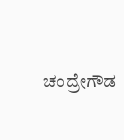ಚಂದ್ರೇಗೌಡ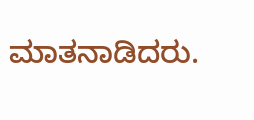ಮಾತನಾಡಿದರು.